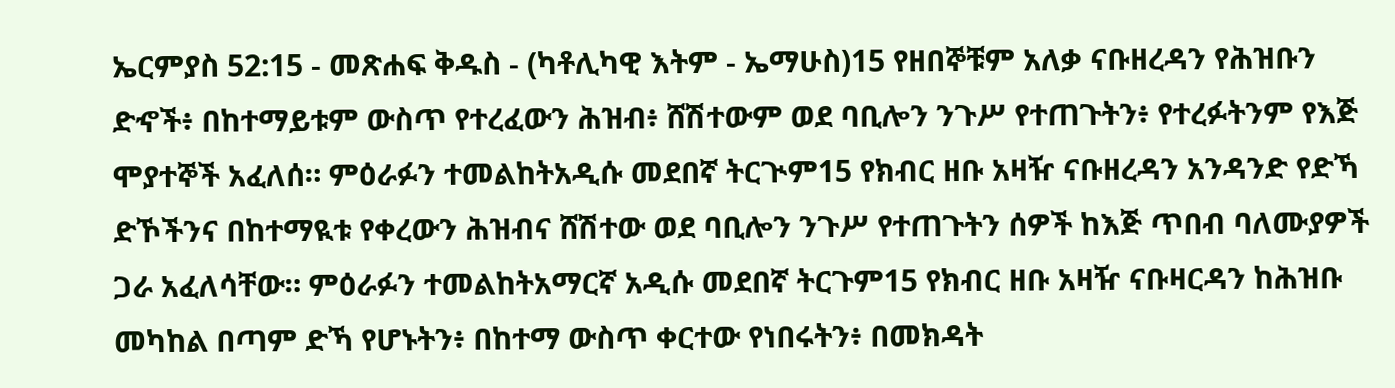ኤርምያስ 52:15 - መጽሐፍ ቅዱስ - (ካቶሊካዊ እትም - ኤማሁስ)15 የዘበኞቹም አለቃ ናቡዘረዳን የሕዝቡን ድኆች፥ በከተማይቱም ውስጥ የተረፈውን ሕዝብ፥ ሸሽተውም ወደ ባቢሎን ንጉሥ የተጠጉትን፥ የተረፉትንም የእጅ ሞያተኞች አፈለሰ። ምዕራፉን ተመልከትአዲሱ መደበኛ ትርጒም15 የክብር ዘቡ አዛዥ ናቡዘረዳን አንዳንድ የድኻ ድኾችንና በከተማዪቱ የቀረውን ሕዝብና ሸሽተው ወደ ባቢሎን ንጉሥ የተጠጉትን ሰዎች ከእጅ ጥበብ ባለሙያዎች ጋራ አፈለሳቸው። ምዕራፉን ተመልከትአማርኛ አዲሱ መደበኛ ትርጉም15 የክብር ዘቡ አዛዥ ናቡዛርዳን ከሕዝቡ መካከል በጣም ድኻ የሆኑትን፥ በከተማ ውስጥ ቀርተው የነበሩትን፥ በመክዳት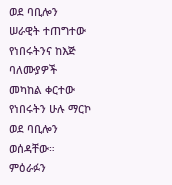ወደ ባቢሎን ሠራዊት ተጠግተው የነበሩትንና ከእጅ ባለሙያዎች መካከል ቀርተው የነበሩትን ሁሉ ማርኮ ወደ ባቢሎን ወሰዳቸው። ምዕራፉን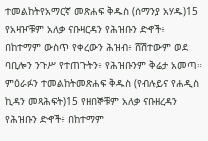ተመልከትየአማርኛ መጽሐፍ ቅዱስ (ሰማንያ አሃዱ)15 የአዛዦቹም አለቃ ናቡዛርዳን የሕዝቡን ድኆች፥ በከተማም ውስጥ የቀረውን ሕዝብ፥ ሸሽተውም ወደ ባቢሎን ንጉሥ የተጠጉትን፥ የሕዝቡንም ቅሬታ አመጣ። ምዕራፉን ተመልከትመጽሐፍ ቅዱስ (የብሉይና የሐዲስ ኪዳን መጻሕፍት)15 የዘበኞቹም አለቃ ናቡዘረዳን የሕዝቡን ድኆች፥ በከተማም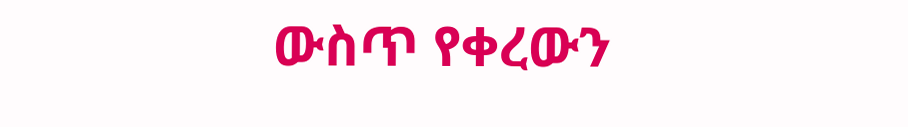ውስጥ የቀረውን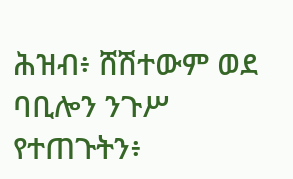ሕዝብ፥ ሸሽተውም ወደ ባቢሎን ንጉሥ የተጠጉትን፥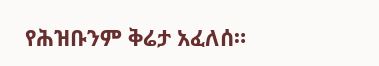የሕዝቡንም ቅሬታ አፈለሰ።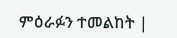ምዕራፉን ተመልከት |